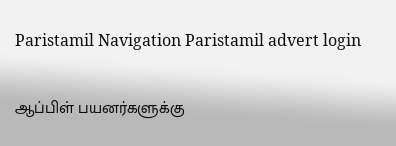Paristamil Navigation Paristamil advert login

ஆப்பிள் பயனர்களுக்கு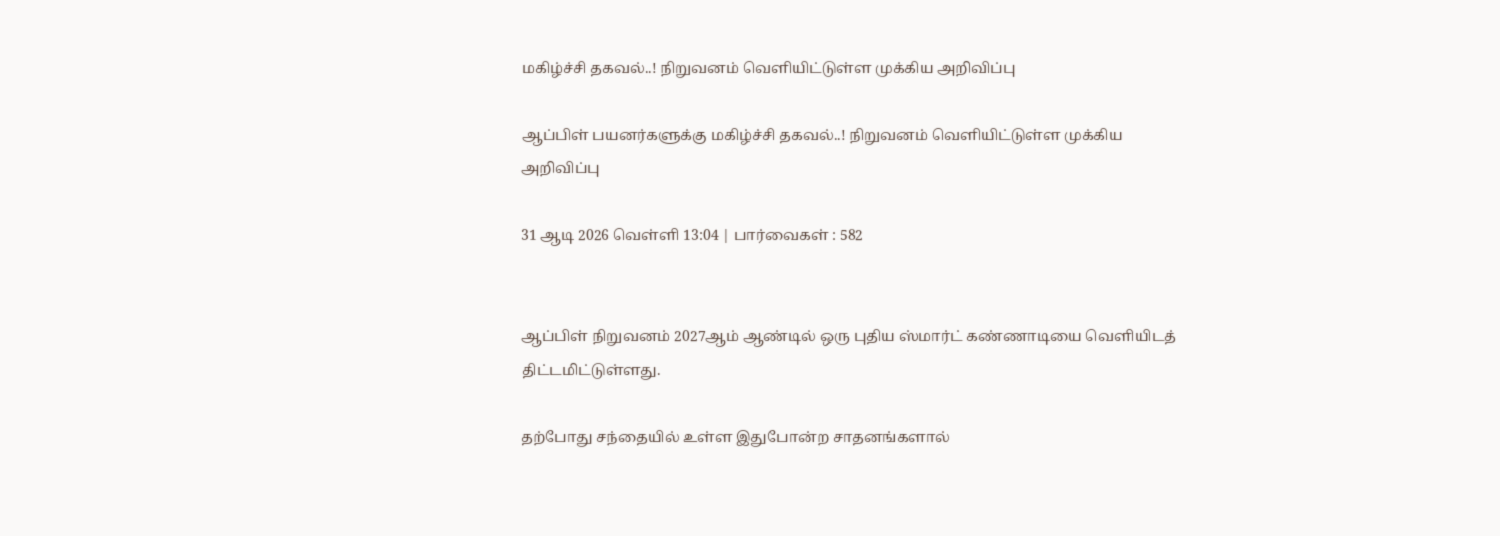மகிழ்ச்சி தகவல்..! நிறுவனம் வெளியிட்டுள்ள முக்கிய அறிவிப்பு

ஆப்பிள் பயனர்களுக்கு மகிழ்ச்சி தகவல்..! நிறுவனம் வெளியிட்டுள்ள முக்கிய அறிவிப்பு

31 ஆடி 2026 வெள்ளி 13:04 | பார்வைகள் : 582


ஆப்பிள் நிறுவனம் 2027ஆம் ஆண்டில் ஒரு புதிய ஸ்மார்ட் கண்ணாடியை வெளியிடத் திட்டமிட்டுள்ளது.

தற்போது சந்தையில் உள்ள இதுபோன்ற சாதனங்களால்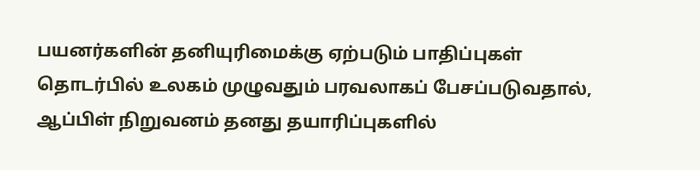பயனர்களின் தனியுரிமைக்கு ஏற்படும் பாதிப்புகள் தொடர்பில் உலகம் முழுவதும் பரவலாகப் பேசப்படுவதால், ஆப்பிள் நிறுவனம் தனது தயாரிப்புகளில்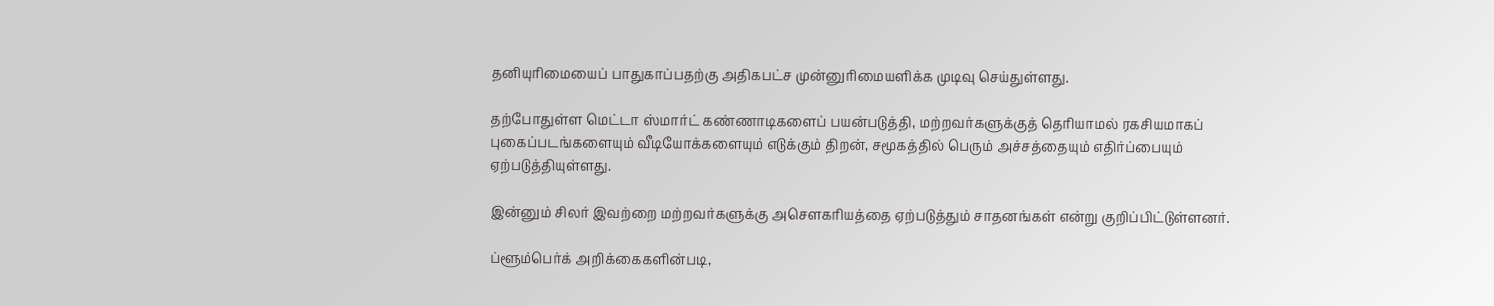தனியுரிமையைப் பாதுகாப்பதற்கு அதிகபட்ச முன்னுரிமையளிக்க முடிவு செய்துள்ளது.

தற்போதுள்ள மெட்டா ஸ்மார்ட் கண்ணாடிகளைப் பயன்படுத்தி, மற்றவர்களுக்குத் தெரியாமல் ரகசியமாகப் புகைப்படங்களையும் வீடியோக்களையும் எடுக்கும் திறன், சமூகத்தில் பெரும் அச்சத்தையும் எதிர்ப்பையும் ஏற்படுத்தியுள்ளது.

இன்னும் சிலர் இவற்றை மற்றவர்களுக்கு அசௌகரியத்தை ஏற்படுத்தும் சாதனங்கள் என்று குறிப்பிட்டுள்ளனர்.

ப்ளூம்பெர்க் அறிக்கைகளின்படி,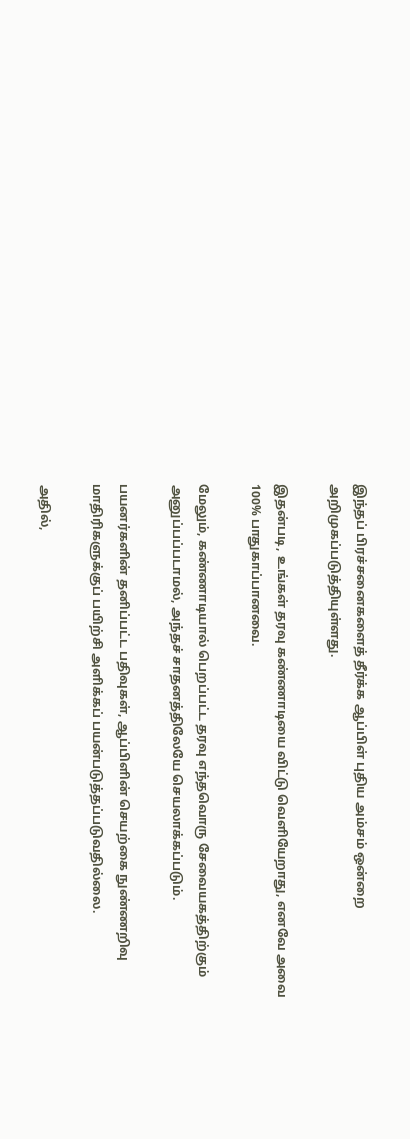இந்தப் பிரச்சனைகளைத் தீர்க்க ஆப்பிள் புதிய அம்சம் ஒன்றை அறிமுகப்படுத்தியுள்ளது.

இதன்படி, உங்கள் தரவு கண்ணாடியை விட்டு வெளியேறாது, எனவே அவை 100% பாதுகாப்பானவை.

மேலும், கண்ணாடியால் பெறப்பட்ட தரவு எந்தவொரு சேவையகத்திற்கும் அனுப்பப்படாமல், அந்தச் சாதனத்திலேயே செயலாக்கப்படும்.

பயனர்களின் தனிப்பட்ட பதிவுகள், ஆப்பிளின் செயற்கை நுண்ணறிவு மாதிரிகளுக்குப் பயிற்சி அளிக்கப் பயன்படுத்தப்படுவதில்லை.

அதில்,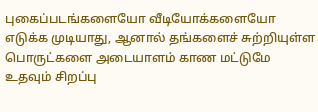புகைப்படங்களையோ வீடியோக்களையோ எடுக்க முடியாது, ஆனால் தங்களைச் சுற்றியுள்ள பொருட்களை அடையாளம் காண மட்டுமே உதவும் சிறப்பு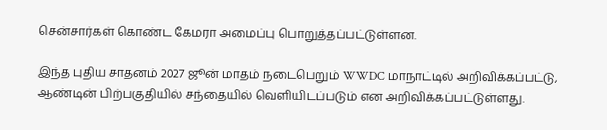சென்சார்கள் கொண்ட கேமரா அமைப்பு பொறுத்தப்பட்டுள்ளன.

இந்த புதிய சாதனம் 2027 ஜூன் மாதம் நடைபெறும் WWDC மாநாட்டில் அறிவிக்கப்பட்டு, ஆண்டின் பிற்பகுதியில் சந்தையில் வெளியிடப்படும் என அறிவிக்கப்பட்டுள்ளது.